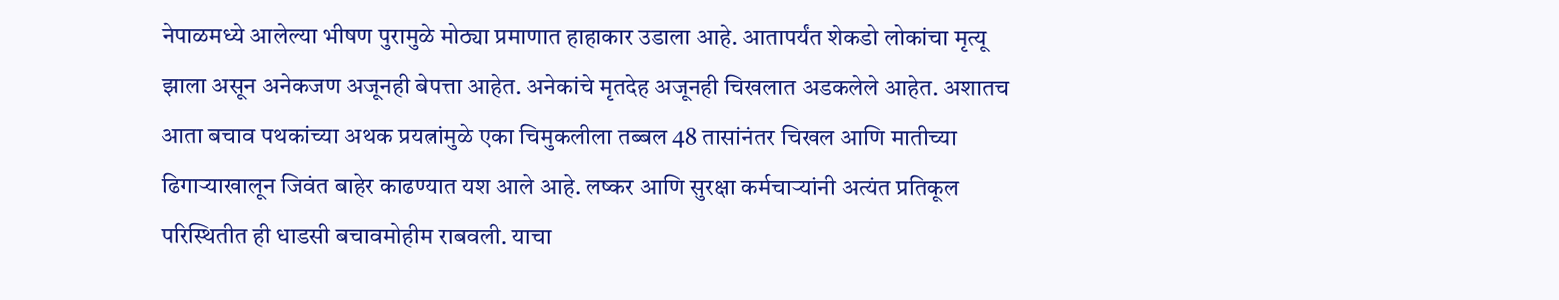नेपाळमध्ये आलेल्या भीषण पुरामुळे मोठ्या प्रमाणात हाहाकार उडाला आहे. आतापर्यंत शेकडो लोकांचा मृत्यू झाला असून अनेकजण अजूनही बेपत्ता आहेत. अनेकांचे मृतदेह अजूनही चिखलात अडकलेले आहेत. अशातच आता बचाव पथकांच्या अथक प्रयत्नांमुळे एका चिमुकलीला तब्बल 48 तासांनंतर चिखल आणि मातीच्या ढिगाऱ्याखालून जिवंत बाहेर काढण्यात यश आले आहे. लष्कर आणि सुरक्षा कर्मचाऱ्यांनी अत्यंत प्रतिकूल परिस्थितीत ही धाडसी बचावमोहीम राबवली. याचा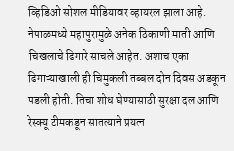व्हिडिओ सोशल मीडियावर व्हायरल झाला आहे.
नेपाळमध्ये महापुरामुळे अनेक ठिकाणी माती आणि चिखलाचे ढिगारे साचले आहेत. अशाच एका ढिगाऱ्याखाली ही चिमुकली तब्बल दोन दिवस अडकून पडली होती. तिचा शोध घेण्यासाठी सुरक्षा दल आणि रेस्क्यू टीमकडून सातत्याने प्रयत्न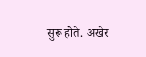सुरू होते. अखेर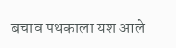बचाव पथकाला यश आले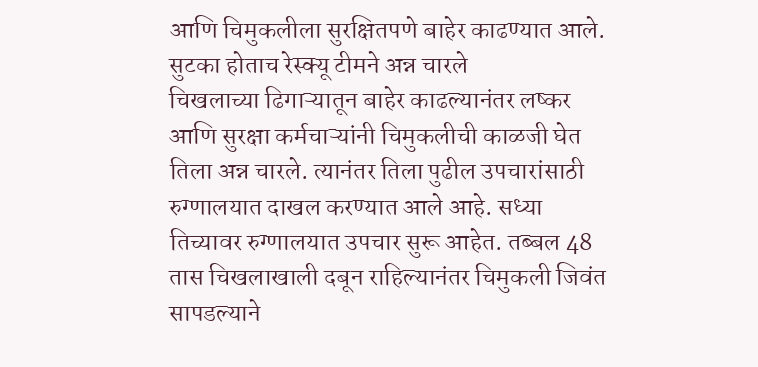आणि चिमुकलीला सुरक्षितपणे बाहेर काढण्यात आले.
सुटका होताच रेस्क्यू टीमने अन्न चारले
चिखलाच्या ढिगाऱ्यातून बाहेर काढल्यानंतर लष्कर आणि सुरक्षा कर्मचाऱ्यांनी चिमुकलीची काळजी घेत तिला अन्न चारले. त्यानंतर तिला पुढील उपचारांसाठी रुग्णालयात दाखल करण्यात आले आहे. सध्या तिच्यावर रुग्णालयात उपचार सुरू आहेत. तब्बल 48 तास चिखलाखाली दबून राहिल्यानंतर चिमुकली जिवंत सापडल्याने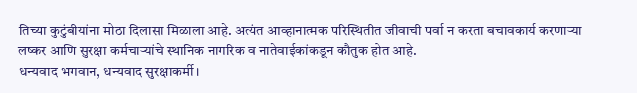तिच्या कुटुंबीयांना मोठा दिलासा मिळाला आहे. अत्यंत आव्हानात्मक परिस्थितीत जीवाची पर्वा न करता बचावकार्य करणाऱ्या लष्कर आणि सुरक्षा कर्मचाऱ्यांचे स्थानिक नागरिक व नातेवाईकांकडून कौतुक होत आहे.
धन्यवाद भगवान, धन्यवाद सुरक्षाकर्मी।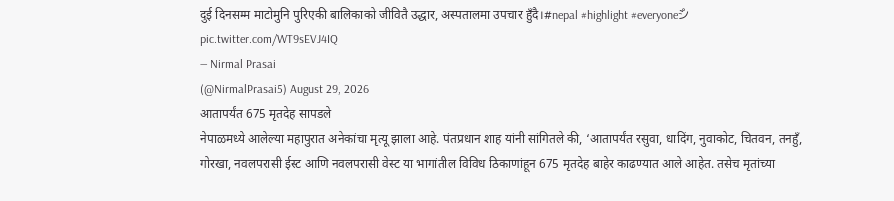दुई दिनसम्म माटोमुनि पुरिएकी बालिकाको जीवितै उद्धार, अस्पतालमा उपचार हुँदै।#nepal #highlight #everyoneシ゚ pic.twitter.com/WT9sEVJ4IQ
— Nirmal Prasai
(@NirmalPrasai5) August 29, 2026
आतापर्यंत 675 मृतदेह सापडले
नेपाळमध्ये आलेल्या महापुरात अनेकांचा मृत्यू झाला आहे. पंतप्रधान शाह यांनी सांगितले की, ‘आतापर्यंत रसुवा, धादिंग, नुवाकोट, चितवन, तनहुँ, गोरखा, नवलपरासी ईस्ट आणि नवलपरासी वेस्ट या भागांतील विविध ठिकाणांहून 675 मृतदेह बाहेर काढण्यात आले आहेत. तसेच मृतांच्या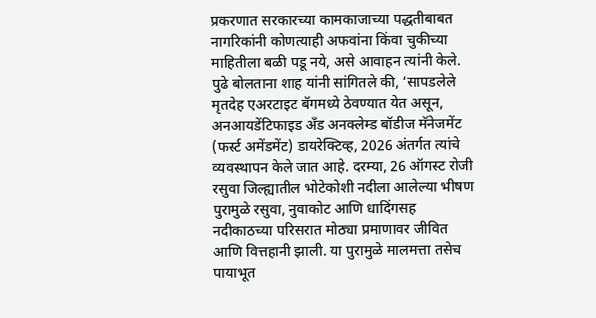प्रकरणात सरकारच्या कामकाजाच्या पद्धतीबाबत नागरिकांनी कोणत्याही अफवांना किंवा चुकीच्या माहितीला बळी पडू नये, असे आवाहन त्यांनी केले.
पुढे बोलताना शाह यांनी सांगितले की, ‘सापडलेले मृतदेह एअरटाइट बॅगमध्ये ठेवण्यात येत असून, अनआयडेंटिफाइड अँड अनक्लेम्ड बॉडीज मॅनेजमेंट (फर्स्ट अमेंडमेंट) डायरेक्टिव्ह, 2026 अंतर्गत त्यांचे व्यवस्थापन केले जात आहे. दरम्या, 26 ऑगस्ट रोजी रसुवा जिल्ह्यातील भोटेकोशी नदीला आलेल्या भीषण पुरामुळे रसुवा, नुवाकोट आणि धादिंगसह नदीकाठच्या परिसरात मोठ्या प्रमाणावर जीवित आणि वित्तहानी झाली. या पुरामुळे मालमत्ता तसेच पायाभूत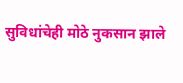सुविधांचेही मोठे नुकसान झाले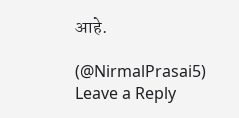आहे.

(@NirmalPrasai5)
Leave a Reply